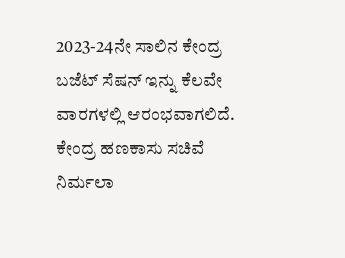2023-24ನೇ ಸಾಲಿನ ಕೇಂದ್ರ ಬಜೆಟ್ ಸೆಷನ್ ಇನ್ನು ಕೆಲವೇ ವಾರಗಳಲ್ಲಿ ಆರಂಭವಾಗಲಿದೆ. ಕೇಂದ್ರ ಹಣಕಾಸು ಸಚಿವೆ ನಿರ್ಮಲಾ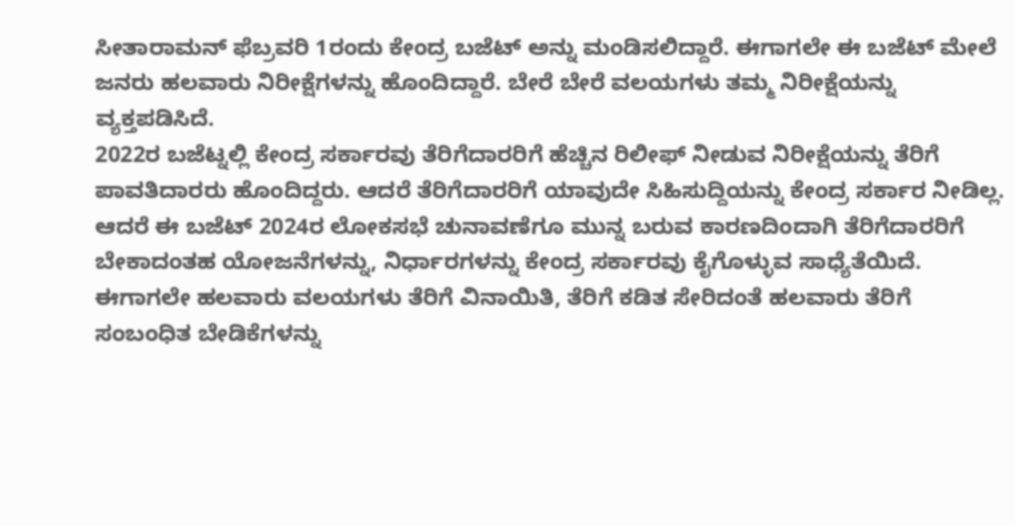ಸೀತಾರಾಮನ್ ಫೆಬ್ರವರಿ 1ರಂದು ಕೇಂದ್ರ ಬಜೆಟ್ ಅನ್ನು ಮಂಡಿಸಲಿದ್ದಾರೆ. ಈಗಾಗಲೇ ಈ ಬಜೆಟ್ ಮೇಲೆ ಜನರು ಹಲವಾರು ನಿರೀಕ್ಷೆಗಳನ್ನು ಹೊಂದಿದ್ದಾರೆ. ಬೇರೆ ಬೇರೆ ವಲಯಗಳು ತಮ್ಮ ನಿರೀಕ್ಷೆಯನ್ನು ವ್ಯಕ್ತಪಡಿಸಿದೆ.
2022ರ ಬಜೆಟ್ನಲ್ಲಿ ಕೇಂದ್ರ ಸರ್ಕಾರವು ತೆರಿಗೆದಾರರಿಗೆ ಹೆಚ್ಚಿನ ರಿಲೀಫ್ ನೀಡುವ ನಿರೀಕ್ಷೆಯನ್ನು ತೆರಿಗೆ ಪಾವತಿದಾರರು ಹೊಂದಿದ್ದರು. ಆದರೆ ತೆರಿಗೆದಾರರಿಗೆ ಯಾವುದೇ ಸಿಹಿಸುದ್ದಿಯನ್ನು ಕೇಂದ್ರ ಸರ್ಕಾರ ನೀಡಿಲ್ಲ. ಆದರೆ ಈ ಬಜೆಟ್ 2024ರ ಲೋಕಸಭೆ ಚುನಾವಣೆಗೂ ಮುನ್ನ ಬರುವ ಕಾರಣದಿಂದಾಗಿ ತೆರಿಗೆದಾರರಿಗೆ ಬೇಕಾದಂತಹ ಯೋಜನೆಗಳನ್ನು, ನಿರ್ಧಾರಗಳನ್ನು ಕೇಂದ್ರ ಸರ್ಕಾರವು ಕೈಗೊಳ್ಳುವ ಸಾಧ್ಯೆತೆಯಿದೆ.
ಈಗಾಗಲೇ ಹಲವಾರು ವಲಯಗಳು ತೆರಿಗೆ ವಿನಾಯಿತಿ, ತೆರಿಗೆ ಕಡಿತ ಸೇರಿದಂತೆ ಹಲವಾರು ತೆರಿಗೆ ಸಂಬಂಧಿತ ಬೇಡಿಕೆಗಳನ್ನು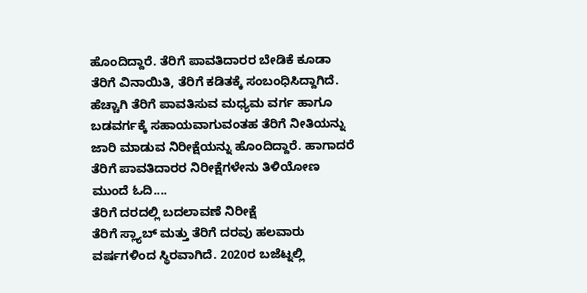ಹೊಂದಿದ್ದಾರೆ. ತೆರಿಗೆ ಪಾವತಿದಾರರ ಬೇಡಿಕೆ ಕೂಡಾ ತೆರಿಗೆ ವಿನಾಯಿತಿ, ತೆರಿಗೆ ಕಡಿತಕ್ಕೆ ಸಂಬಂಧಿಸಿದ್ದಾಗಿದೆ. ಹೆಚ್ಚಾಗಿ ತೆರಿಗೆ ಪಾವತಿಸುವ ಮಧ್ಯಮ ವರ್ಗ ಹಾಗೂ ಬಡವರ್ಗಕ್ಕೆ ಸಹಾಯವಾಗುವಂತಹ ತೆರಿಗೆ ನೀತಿಯನ್ನು ಜಾರಿ ಮಾಡುವ ನಿರೀಕ್ಷೆಯನ್ನು ಹೊಂದಿದ್ದಾರೆ. ಹಾಗಾದರೆ ತೆರಿಗೆ ಪಾವತಿದಾರರ ನಿರೀಕ್ಷೆಗಳೇನು ತಿಳಿಯೋಣ ಮುಂದೆ ಓದಿ....
ತೆರಿಗೆ ದರದಲ್ಲಿ ಬದಲಾವಣೆ ನಿರೀಕ್ಷೆ
ತೆರಿಗೆ ಸ್ಲ್ಯಾಬ್ ಮತ್ತು ತೆರಿಗೆ ದರವು ಹಲವಾರು ವರ್ಷಗಳಿಂದ ಸ್ಥಿರವಾಗಿದೆ. 2020ರ ಬಜೆಟ್ನಲ್ಲಿ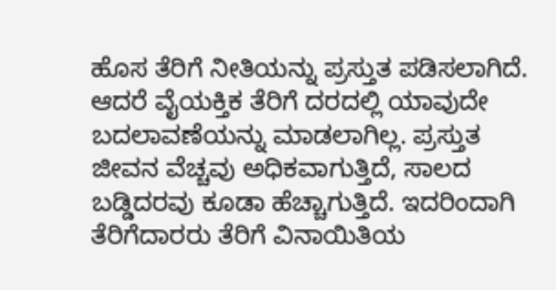ಹೊಸ ತೆರಿಗೆ ನೀತಿಯನ್ನು ಪ್ರಸ್ತುತ ಪಡಿಸಲಾಗಿದೆ. ಆದರೆ ವೈಯಕ್ತಿಕ ತೆರಿಗೆ ದರದಲ್ಲಿ ಯಾವುದೇ ಬದಲಾವಣೆಯನ್ನು ಮಾಡಲಾಗಿಲ್ಲ. ಪ್ರಸ್ತುತ ಜೀವನ ವೆಚ್ಚವು ಅಧಿಕವಾಗುತ್ತಿದೆ, ಸಾಲದ ಬಡ್ಡಿದರವು ಕೂಡಾ ಹೆಚ್ಚಾಗುತ್ತಿದೆ. ಇದರಿಂದಾಗಿ ತೆರಿಗೆದಾರರು ತೆರಿಗೆ ವಿನಾಯಿತಿಯ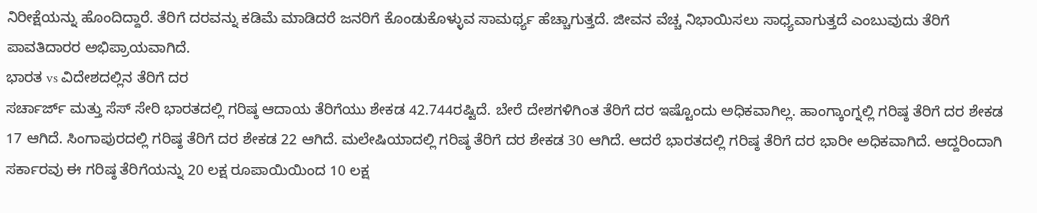ನಿರೀಕ್ಷೆಯನ್ನು ಹೊಂದಿದ್ದಾರೆ. ತೆರಿಗೆ ದರವನ್ನು ಕಡಿಮೆ ಮಾಡಿದರೆ ಜನರಿಗೆ ಕೊಂಡುಕೊಳ್ಳುವ ಸಾಮರ್ಥ್ಯ ಹೆಚ್ಚಾಗುತ್ತದೆ. ಜೀವನ ವೆಚ್ಚ ನಿಭಾಯಿಸಲು ಸಾಧ್ಯವಾಗುತ್ತದೆ ಎಂಬುವುದು ತೆರಿಗೆ ಪಾವತಿದಾರರ ಅಭಿಪ್ರಾಯವಾಗಿದೆ.
ಭಾರತ vs ವಿದೇಶದಲ್ಲಿನ ತೆರಿಗೆ ದರ
ಸರ್ಚಾರ್ಜ್ ಮತ್ತು ಸೆಸ್ ಸೇರಿ ಭಾರತದಲ್ಲಿ ಗರಿಷ್ಠ ಆದಾಯ ತೆರಿಗೆಯು ಶೇಕಡ 42.744ರಷ್ಟಿದೆ. ಬೇರೆ ದೇಶಗಳಿಗಿಂತ ತೆರಿಗೆ ದರ ಇಷ್ಟೊಂದು ಅಧಿಕವಾಗಿಲ್ಲ. ಹಾಂಗ್ಕಾಂಗ್ನಲ್ಲಿ ಗರಿಷ್ಠ ತೆರಿಗೆ ದರ ಶೇಕಡ 17 ಆಗಿದೆ. ಸಿಂಗಾಪುರದಲ್ಲಿ ಗರಿಷ್ಠ ತೆರಿಗೆ ದರ ಶೇಕಡ 22 ಆಗಿದೆ. ಮಲೇಷಿಯಾದಲ್ಲಿ ಗರಿಷ್ಠ ತೆರಿಗೆ ದರ ಶೇಕಡ 30 ಆಗಿದೆ. ಆದರೆ ಭಾರತದಲ್ಲಿ ಗರಿಷ್ಠ ತೆರಿಗೆ ದರ ಭಾರೀ ಅಧಿಕವಾಗಿದೆ. ಆದ್ದರಿಂದಾಗಿ ಸರ್ಕಾರವು ಈ ಗರಿಷ್ಠ ತೆರಿಗೆಯನ್ನು 20 ಲಕ್ಷ ರೂಪಾಯಿಯಿಂದ 10 ಲಕ್ಷ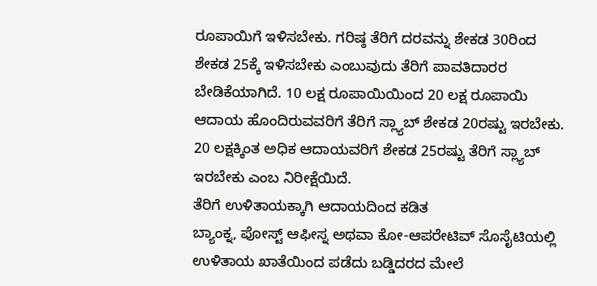ರೂಪಾಯಿಗೆ ಇಳಿಸಬೇಕು. ಗರಿಷ್ಠ ತೆರಿಗೆ ದರವನ್ನು ಶೇಕಡ 30ರಿಂದ ಶೇಕಡ 25ಕ್ಕೆ ಇಳಿಸಬೇಕು ಎಂಬುವುದು ತೆರಿಗೆ ಪಾವತಿದಾರರ ಬೇಡಿಕೆಯಾಗಿದೆ. 10 ಲಕ್ಷ ರೂಪಾಯಿಯಿಂದ 20 ಲಕ್ಷ ರೂಪಾಯಿ ಆದಾಯ ಹೊಂದಿರುವವರಿಗೆ ತೆರಿಗೆ ಸ್ಲ್ಯಾಬ್ ಶೇಕಡ 20ರಷ್ಟು ಇರಬೇಕು. 20 ಲಕ್ಷಕ್ಕಿಂತ ಅಧಿಕ ಆದಾಯವರಿಗೆ ಶೇಕಡ 25ರಷ್ಟು ತೆರಿಗೆ ಸ್ಲ್ಯಾಬ್ ಇರಬೇಕು ಎಂಬ ನಿರೀಕ್ಷೆಯಿದೆ.
ತೆರಿಗೆ ಉಳಿತಾಯಕ್ಕಾಗಿ ಆದಾಯದಿಂದ ಕಡಿತ
ಬ್ಯಾಂಕ್ನ, ಪೋಸ್ಟ್ ಆಫೀಸ್ನ ಅಥವಾ ಕೋ-ಆಪರೇಟಿವ್ ಸೊಸೈಟಿಯಲ್ಲಿ ಉಳಿತಾಯ ಖಾತೆಯಿಂದ ಪಡೆದು ಬಡ್ಡಿದರದ ಮೇಲೆ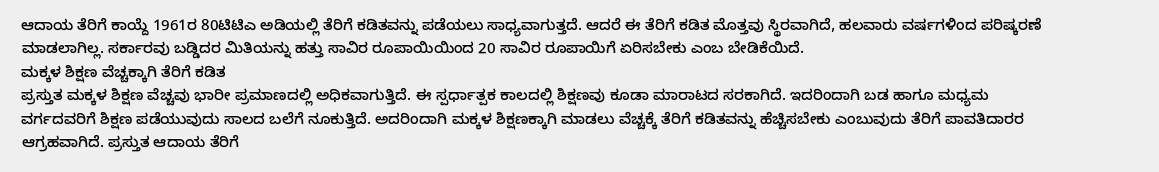ಆದಾಯ ತೆರಿಗೆ ಕಾಯ್ದೆ 1961ರ 80ಟಿಟಿಎ ಅಡಿಯಲ್ಲಿ ತೆರಿಗೆ ಕಡಿತವನ್ನು ಪಡೆಯಲು ಸಾಧ್ಯವಾಗುತ್ತದೆ. ಆದರೆ ಈ ತೆರಿಗೆ ಕಡಿತ ಮೊತ್ತವು ಸ್ಥಿರವಾಗಿದೆ, ಹಲವಾರು ವರ್ಷಗಳಿಂದ ಪರಿಷ್ಕರಣೆ ಮಾಡಲಾಗಿಲ್ಲ. ಸರ್ಕಾರವು ಬಡ್ಡಿದರ ಮಿತಿಯನ್ನು ಹತ್ತು ಸಾವಿರ ರೂಪಾಯಿಯಿಂದ 20 ಸಾವಿರ ರೂಪಾಯಿಗೆ ಏರಿಸಬೇಕು ಎಂಬ ಬೇಡಿಕೆಯಿದೆ.
ಮಕ್ಕಳ ಶಿಕ್ಷಣ ವೆಚ್ಚಕ್ಕಾಗಿ ತೆರಿಗೆ ಕಡಿತ
ಪ್ರಸ್ತುತ ಮಕ್ಕಳ ಶಿಕ್ಷಣ ವೆಚ್ಚವು ಭಾರೀ ಪ್ರಮಾಣದಲ್ಲಿ ಅಧಿಕವಾಗುತ್ತಿದೆ. ಈ ಸ್ಪರ್ಧಾತ್ಪಕ ಕಾಲದಲ್ಲಿ ಶಿಕ್ಷಣವು ಕೂಡಾ ಮಾರಾಟದ ಸರಕಾಗಿದೆ. ಇದರಿಂದಾಗಿ ಬಡ ಹಾಗೂ ಮಧ್ಯಮ ವರ್ಗದವರಿಗೆ ಶಿಕ್ಷಣ ಪಡೆಯುವುದು ಸಾಲದ ಬಲೆಗೆ ನೂಕುತ್ತಿದೆ. ಅದರಿಂದಾಗಿ ಮಕ್ಕಳ ಶಿಕ್ಷಣಕ್ಕಾಗಿ ಮಾಡಲು ವೆಚ್ಚಕ್ಕೆ ತೆರಿಗೆ ಕಡಿತವನ್ನು ಹೆಚ್ಚಿಸಬೇಕು ಎಂಬುವುದು ತೆರಿಗೆ ಪಾವತಿದಾರರ ಆಗ್ರಹವಾಗಿದೆ. ಪ್ರಸ್ತುತ ಆದಾಯ ತೆರಿಗೆ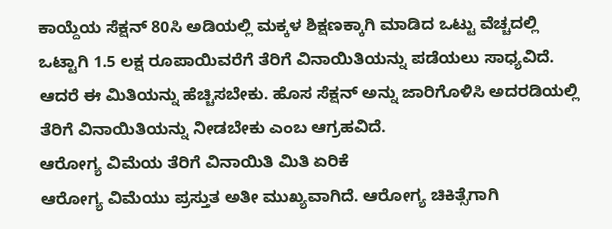ಕಾಯ್ದೆಯ ಸೆಕ್ಷನ್ 80ಸಿ ಅಡಿಯಲ್ಲಿ ಮಕ್ಕಳ ಶಿಕ್ಷಣಕ್ಕಾಗಿ ಮಾಡಿದ ಒಟ್ಟು ವೆಚ್ಚದಲ್ಲಿ ಒಟ್ಟಾಗಿ 1.5 ಲಕ್ಷ ರೂಪಾಯಿವರೆಗೆ ತೆರಿಗೆ ವಿನಾಯಿತಿಯನ್ನು ಪಡೆಯಲು ಸಾಧ್ಯವಿದೆ. ಆದರೆ ಈ ಮಿತಿಯನ್ನು ಹೆಚ್ಚಿಸಬೇಕು. ಹೊಸ ಸೆಕ್ಷನ್ ಅನ್ನು ಜಾರಿಗೊಳಿಸಿ ಅದರಡಿಯಲ್ಲಿ ತೆರಿಗೆ ವಿನಾಯಿತಿಯನ್ನು ನೀಡಬೇಕು ಎಂಬ ಆಗ್ರಹವಿದೆ.
ಆರೋಗ್ಯ ವಿಮೆಯ ತೆರಿಗೆ ವಿನಾಯಿತಿ ಮಿತಿ ಏರಿಕೆ
ಆರೋಗ್ಯ ವಿಮೆಯು ಪ್ರಸ್ತುತ ಅತೀ ಮುಖ್ಯವಾಗಿದೆ. ಆರೋಗ್ಯ ಚಿಕಿತ್ಸೆಗಾಗಿ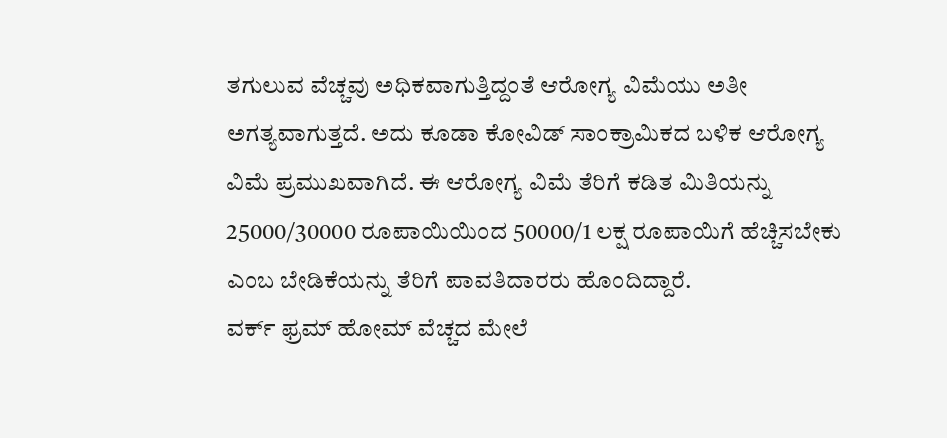ತಗುಲುವ ವೆಚ್ಚವು ಅಧಿಕವಾಗುತ್ತಿದ್ದಂತೆ ಆರೋಗ್ಯ ವಿಮೆಯು ಅತೀ ಅಗತ್ಯವಾಗುತ್ತದೆ. ಅದು ಕೂಡಾ ಕೋವಿಡ್ ಸಾಂಕ್ರಾಮಿಕದ ಬಳಿಕ ಆರೋಗ್ಯ ವಿಮೆ ಪ್ರಮುಖವಾಗಿದೆ. ಈ ಆರೋಗ್ಯ ವಿಮೆ ತೆರಿಗೆ ಕಡಿತ ಮಿತಿಯನ್ನು 25000/30000 ರೂಪಾಯಿಯಿಂದ 50000/1 ಲಕ್ಷ ರೂಪಾಯಿಗೆ ಹೆಚ್ಚಿಸಬೇಕು ಎಂಬ ಬೇಡಿಕೆಯನ್ನು ತೆರಿಗೆ ಪಾವತಿದಾರರು ಹೊಂದಿದ್ದಾರೆ.
ವರ್ಕ್ ಫ್ರಮ್ ಹೋಮ್ ವೆಚ್ಚದ ಮೇಲೆ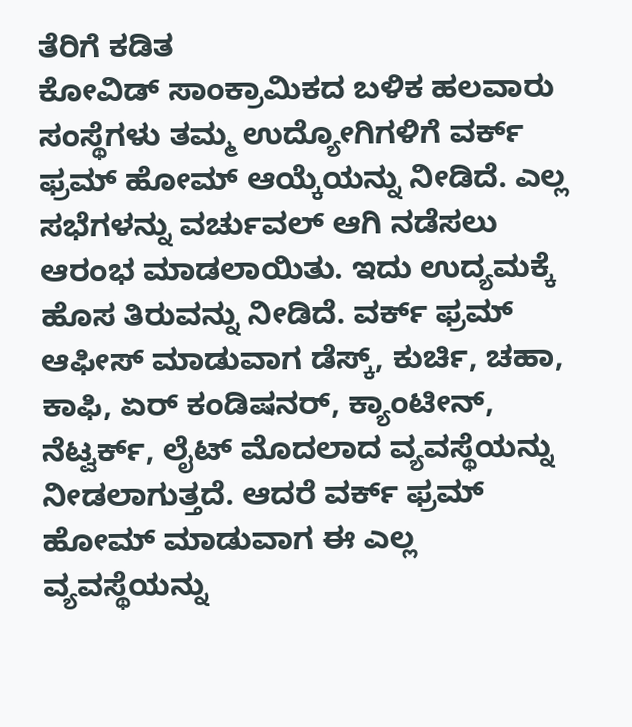ತೆರಿಗೆ ಕಡಿತ
ಕೋವಿಡ್ ಸಾಂಕ್ರಾಮಿಕದ ಬಳಿಕ ಹಲವಾರು ಸಂಸ್ಥೆಗಳು ತಮ್ಮ ಉದ್ಯೋಗಿಗಳಿಗೆ ವರ್ಕ್ ಫ್ರಮ್ ಹೋಮ್ ಆಯ್ಕೆಯನ್ನು ನೀಡಿದೆ. ಎಲ್ಲ ಸಭೆಗಳನ್ನು ವರ್ಚುವಲ್ ಆಗಿ ನಡೆಸಲು ಆರಂಭ ಮಾಡಲಾಯಿತು. ಇದು ಉದ್ಯಮಕ್ಕೆ ಹೊಸ ತಿರುವನ್ನು ನೀಡಿದೆ. ವರ್ಕ್ ಫ್ರಮ್ ಆಫೀಸ್ ಮಾಡುವಾಗ ಡೆಸ್ಕ್, ಕುರ್ಚಿ, ಚಹಾ, ಕಾಫಿ, ಏರ್ ಕಂಡಿಷನರ್, ಕ್ಯಾಂಟೀನ್, ನೆಟ್ವರ್ಕ್, ಲೈಟ್ ಮೊದಲಾದ ವ್ಯವಸ್ಥೆಯನ್ನು ನೀಡಲಾಗುತ್ತದೆ. ಆದರೆ ವರ್ಕ್ ಫ್ರಮ್ ಹೋಮ್ ಮಾಡುವಾಗ ಈ ಎಲ್ಲ ವ್ಯವಸ್ಥೆಯನ್ನು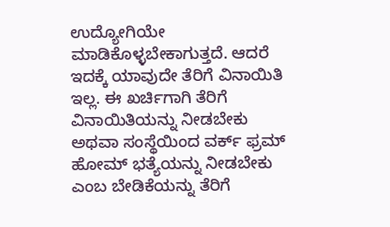ಉದ್ಯೋಗಿಯೇ ಮಾಡಿಕೊಳ್ಳಬೇಕಾಗುತ್ತದೆ. ಆದರೆ ಇದಕ್ಕೆ ಯಾವುದೇ ತೆರಿಗೆ ವಿನಾಯಿತಿ ಇಲ್ಲ. ಈ ಖರ್ಚಿಗಾಗಿ ತೆರಿಗೆ ವಿನಾಯಿತಿಯನ್ನು ನೀಡಬೇಕು ಅಥವಾ ಸಂಸ್ಥೆಯಿಂದ ವರ್ಕ್ ಫ್ರಮ್ ಹೋಮ್ ಭತ್ಯೆಯನ್ನು ನೀಡಬೇಕು ಎಂಬ ಬೇಡಿಕೆಯನ್ನು ತೆರಿಗೆ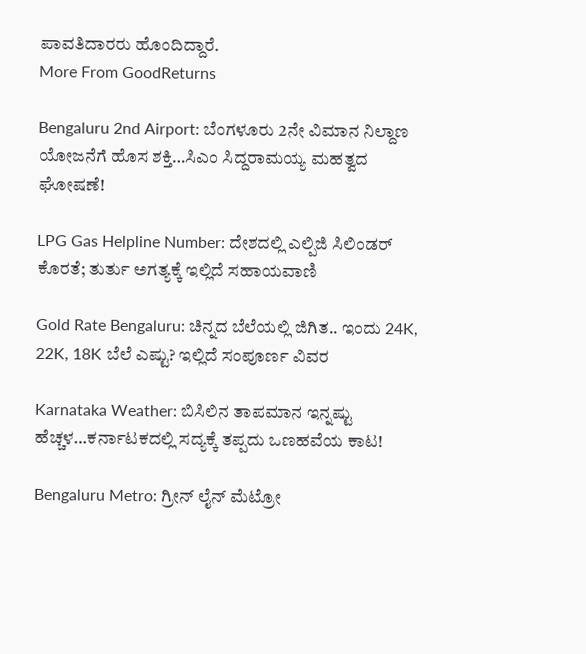ಪಾವತಿದಾರರು ಹೊಂದಿದ್ದಾರೆ.
More From GoodReturns

Bengaluru 2nd Airport: ಬೆಂಗಳೂರು 2ನೇ ವಿಮಾನ ನಿಲ್ದಾಣ ಯೋಜನೆಗೆ ಹೊಸ ಶಕ್ತಿ…ಸಿಎಂ ಸಿದ್ದರಾಮಯ್ಯ ಮಹತ್ವದ ಘೋಷಣೆ!

LPG Gas Helpline Number: ದೇಶದಲ್ಲಿ ಎಲ್ಪಿಜಿ ಸಿಲಿಂಡರ್ ಕೊರತೆ; ತುರ್ತು ಅಗತ್ಯಕ್ಕೆ ಇಲ್ಲಿದೆ ಸಹಾಯವಾಣಿ

Gold Rate Bengaluru: ಚಿನ್ನದ ಬೆಲೆಯಲ್ಲಿ ಜಿಗಿತ.. ಇಂದು 24K, 22K, 18K ಬೆಲೆ ಎಷ್ಟು? ಇಲ್ಲಿದೆ ಸಂಪೂರ್ಣ ವಿವರ

Karnataka Weather: ಬಿಸಿಲಿನ ತಾಪಮಾನ ಇನ್ನಷ್ಟು ಹೆಚ್ಚಳ…ಕರ್ನಾಟಕದಲ್ಲಿ ಸದ್ಯಕ್ಕೆ ತಪ್ಪದು ಒಣಹವೆಯ ಕಾಟ!

Bengaluru Metro: ಗ್ರೀನ್ ಲೈನ್ ಮೆಟ್ರೋ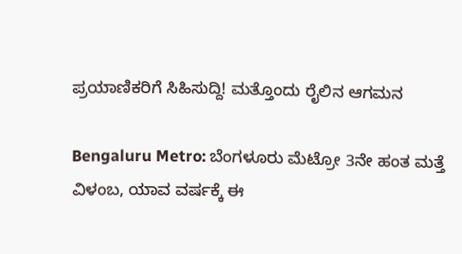ಪ್ರಯಾಣಿಕರಿಗೆ ಸಿಹಿಸುದ್ದಿ! ಮತ್ತೊಂದು ರೈಲಿನ ಆಗಮನ

Bengaluru Metro: ಬೆಂಗಳೂರು ಮೆಟ್ರೋ 3ನೇ ಹಂತ ಮತ್ತೆ ವಿಳಂಬ, ಯಾವ ವರ್ಷಕ್ಕೆ ಈ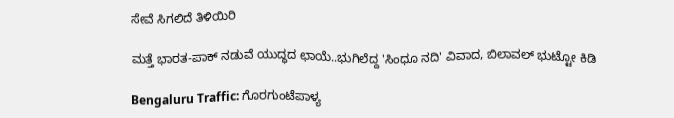ಸೇವೆ ಸಿಗಲಿದೆ ತಿಳಿಯಿರಿ

ಮತ್ತೆ ಭಾರತ-ಪಾಕ್ ನಡುವೆ ಯುದ್ಧದ ಛಾಯೆ..ಭುಗಿಲೆದ್ದ 'ಸಿಂಧೂ ನದಿ' ವಿವಾದ, ಬಿಲಾವಲ್ ಭುಟ್ಟೋ ಕಿಡಿ

Bengaluru Traffic: ಗೊರಗುಂಟೆಪಾಳ್ಯ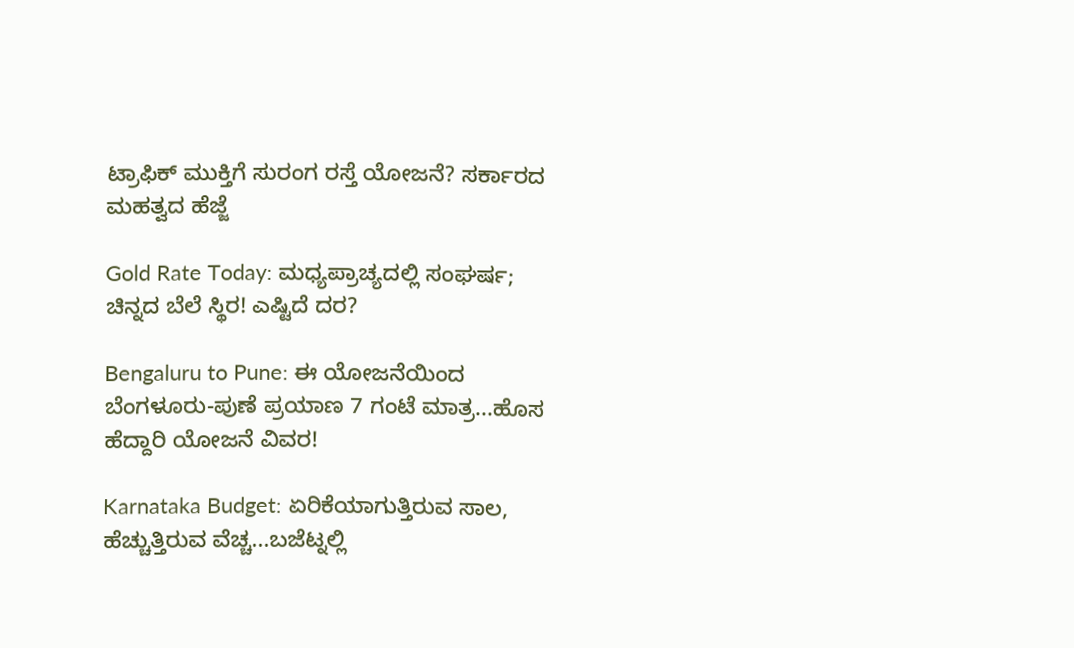ಟ್ರಾಫಿಕ್ ಮುಕ್ತಿಗೆ ಸುರಂಗ ರಸ್ತೆ ಯೋಜನೆ? ಸರ್ಕಾರದ ಮಹತ್ವದ ಹೆಜ್ಜೆ

Gold Rate Today: ಮಧ್ಯಪ್ರಾಚ್ಯದಲ್ಲಿ ಸಂಘರ್ಷ; ಚಿನ್ನದ ಬೆಲೆ ಸ್ಥಿರ! ಎಷ್ಟಿದೆ ದರ?

Bengaluru to Pune: ಈ ಯೋಜನೆಯಿಂದ ಬೆಂಗಳೂರು-ಪುಣೆ ಪ್ರಯಾಣ 7 ಗಂಟೆ ಮಾತ್ರ...ಹೊಸ ಹೆದ್ದಾರಿ ಯೋಜನೆ ವಿವರ!

Karnataka Budget: ಏರಿಕೆಯಾಗುತ್ತಿರುವ ಸಾಲ, ಹೆಚ್ಚುತ್ತಿರುವ ವೆಚ್ಚ...ಬಜೆಟ್ನಲ್ಲಿ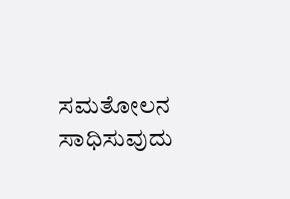ಸಮತೋಲನ ಸಾಧಿಸುವುದು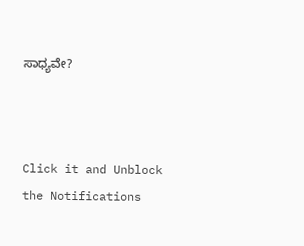ಸಾಧ್ಯವೇ?



Click it and Unblock the Notifications